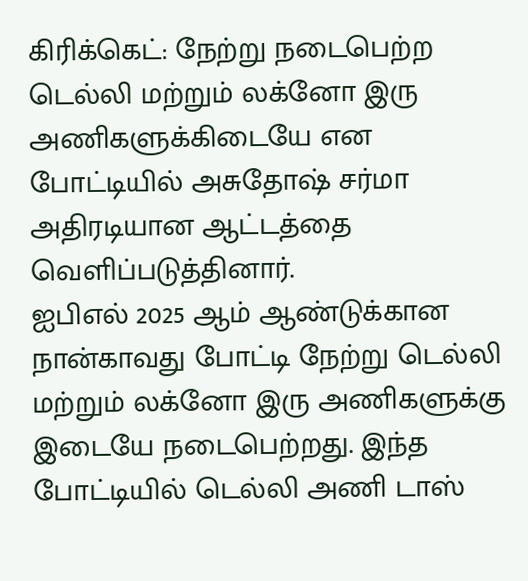கிரிக்கெட்: நேற்று நடைபெற்ற டெல்லி மற்றும் லக்னோ இரு அணிகளுக்கிடையே என போட்டியில் அசுதோஷ் சர்மா அதிரடியான ஆட்டத்தை வெளிப்படுத்தினார்.
ஐபிஎல் 2025 ஆம் ஆண்டுக்கான நான்காவது போட்டி நேற்று டெல்லி மற்றும் லக்னோ இரு அணிகளுக்கு இடையே நடைபெற்றது. இந்த போட்டியில் டெல்லி அணி டாஸ்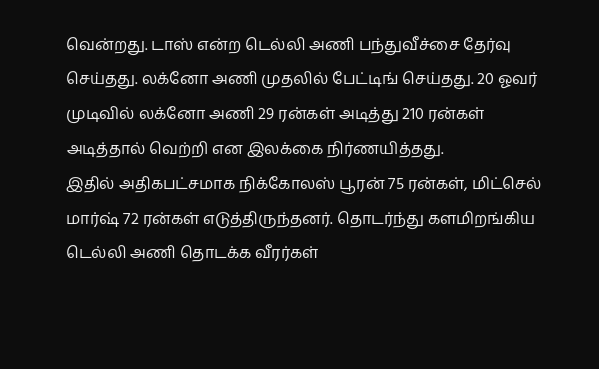வென்றது. டாஸ் என்ற டெல்லி அணி பந்துவீச்சை தேர்வு செய்தது. லக்னோ அணி முதலில் பேட்டிங் செய்தது. 20 ஓவர் முடிவில் லக்னோ அணி 29 ரன்கள் அடித்து 210 ரன்கள் அடித்தால் வெற்றி என இலக்கை நிர்ணயித்தது.
இதில் அதிகபட்சமாக நிக்கோலஸ் பூரன் 75 ரன்கள், மிட்செல் மார்ஷ் 72 ரன்கள் எடுத்திருந்தனர். தொடர்ந்து களமிறங்கிய டெல்லி அணி தொடக்க வீரர்கள்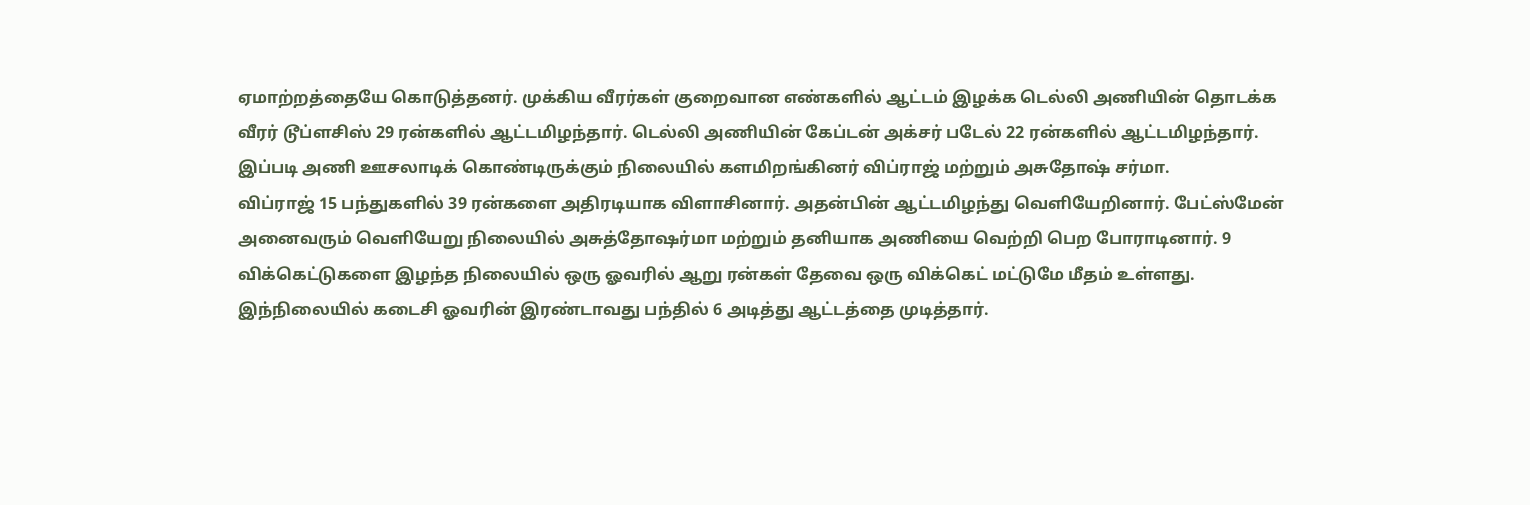ஏமாற்றத்தையே கொடுத்தனர். முக்கிய வீரர்கள் குறைவான எண்களில் ஆட்டம் இழக்க டெல்லி அணியின் தொடக்க வீரர் டூப்ளசிஸ் 29 ரன்களில் ஆட்டமிழந்தார். டெல்லி அணியின் கேப்டன் அக்சர் படேல் 22 ரன்களில் ஆட்டமிழந்தார். இப்படி அணி ஊசலாடிக் கொண்டிருக்கும் நிலையில் களமிறங்கினர் விப்ராஜ் மற்றும் அசுதோஷ் சர்மா.
விப்ராஜ் 15 பந்துகளில் 39 ரன்களை அதிரடியாக விளாசினார். அதன்பின் ஆட்டமிழந்து வெளியேறினார். பேட்ஸ்மேன் அனைவரும் வெளியேறு நிலையில் அசுத்தோஷர்மா மற்றும் தனியாக அணியை வெற்றி பெற போராடினார். 9 விக்கெட்டுகளை இழந்த நிலையில் ஒரு ஓவரில் ஆறு ரன்கள் தேவை ஒரு விக்கெட் மட்டுமே மீதம் உள்ளது. இந்நிலையில் கடைசி ஓவரின் இரண்டாவது பந்தில் 6 அடித்து ஆட்டத்தை முடித்தார்.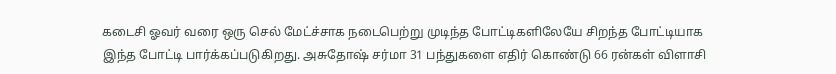கடைசி ஓவர் வரை ஒரு செல் மேட்ச்சாக நடைபெற்று முடிந்த போட்டிகளிலேயே சிறந்த போட்டியாக இந்த போட்டி பார்க்கப்படுகிறது. அசுதோஷ் சர்மா 31 பந்துகளை எதிர் கொண்டு 66 ரன்கள் விளாசி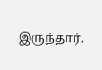இருந்தார்.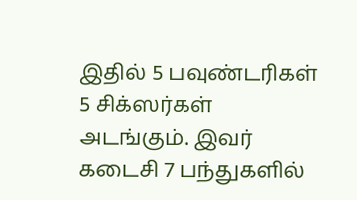இதில் 5 பவுண்டரிகள் 5 சிக்ஸர்கள் அடங்கும். இவர் கடைசி 7 பந்துகளில்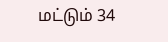மட்டும் 34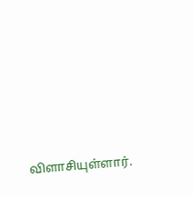விளாசியுள்ளார்.